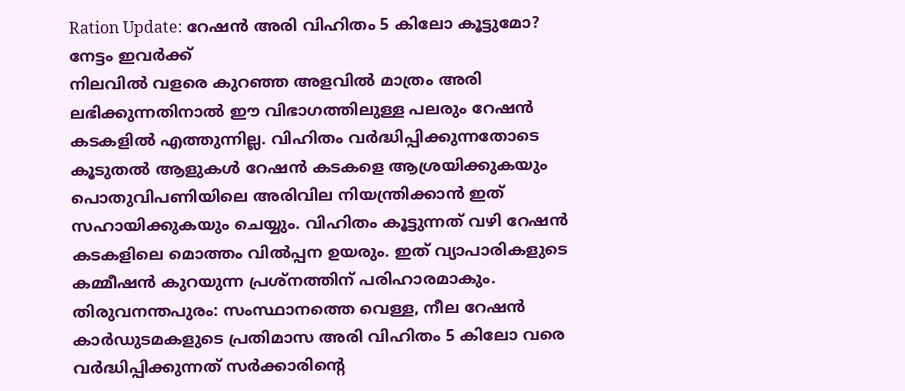Ration Update: റേഷൻ അരി വിഹിതം 5 കിലോ കൂട്ടുമോ? നേട്ടം ഇവർക്ക്
നിലവിൽ വളരെ കുറഞ്ഞ അളവിൽ മാത്രം അരി ലഭിക്കുന്നതിനാൽ ഈ വിഭാഗത്തിലുള്ള പലരും റേഷൻ കടകളിൽ എത്തുന്നില്ല. വിഹിതം വർദ്ധിപ്പിക്കുന്നതോടെ കൂടുതൽ ആളുകൾ റേഷൻ കടകളെ ആശ്രയിക്കുകയും പൊതുവിപണിയിലെ അരിവില നിയന്ത്രിക്കാൻ ഇത് സഹായിക്കുകയും ചെയ്യും. വിഹിതം കൂട്ടുന്നത് വഴി റേഷൻ കടകളിലെ മൊത്തം വിൽപ്പന ഉയരും. ഇത് വ്യാപാരികളുടെ കമ്മീഷൻ കുറയുന്ന പ്രശ്നത്തിന് പരിഹാരമാകും.
തിരുവനന്തപുരം: സംസ്ഥാനത്തെ വെള്ള, നീല റേഷൻ കാർഡുടമകളുടെ പ്രതിമാസ അരി വിഹിതം 5 കിലോ വരെ വർദ്ധിപ്പിക്കുന്നത് സർക്കാരിന്റെ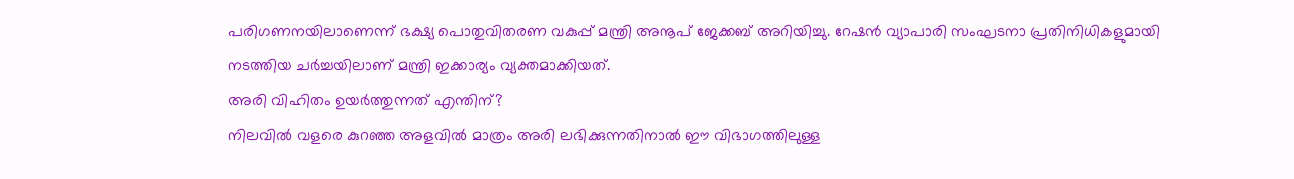പരിഗണനയിലാണെന്ന് ഭക്ഷ്യ പൊതുവിതരണ വകുപ്പ് മന്ത്രി അനൂപ് ജേക്കബ് അറിയിച്ചു. റേഷൻ വ്യാപാരി സംഘടനാ പ്രതിനിധികളുമായി നടത്തിയ ചർച്ചയിലാണ് മന്ത്രി ഇക്കാര്യം വ്യക്തമാക്കിയത്.
അരി വിഹിതം ഉയർത്തുന്നത് എന്തിന്?
നിലവിൽ വളരെ കുറഞ്ഞ അളവിൽ മാത്രം അരി ലഭിക്കുന്നതിനാൽ ഈ വിഭാഗത്തിലുള്ള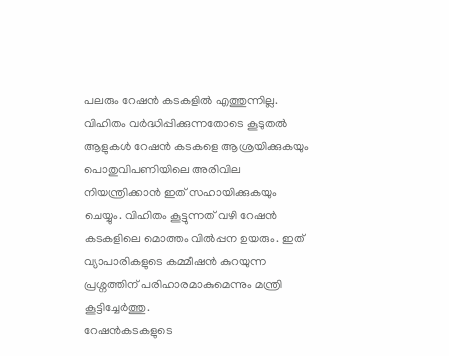പലരും റേഷൻ കടകളിൽ എത്തുന്നില്ല. വിഹിതം വർദ്ധിപ്പിക്കുന്നതോടെ കൂടുതൽ ആളുകൾ റേഷൻ കടകളെ ആശ്രയിക്കുകയും പൊതുവിപണിയിലെ അരിവില നിയന്ത്രിക്കാൻ ഇത് സഹായിക്കുകയും ചെയ്യും. വിഹിതം കൂട്ടുന്നത് വഴി റേഷൻ കടകളിലെ മൊത്തം വിൽപ്പന ഉയരും. ഇത് വ്യാപാരികളുടെ കമ്മീഷൻ കുറയുന്ന പ്രശ്നത്തിന് പരിഹാരമാകുമെന്നും മന്ത്രി കൂട്ടിച്ചേർത്തു.
റേഷൻകടകളുടെ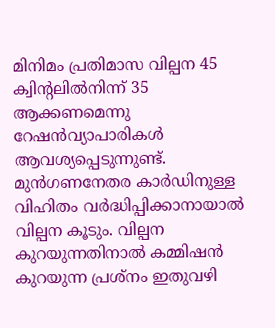മിനിമം പ്രതിമാസ വില്പന 45 ക്വിന്റലിൽനിന്ന് 35 ആക്കണമെന്നു റേഷൻവ്യാപാരികൾ ആവശ്യപ്പെടുന്നുണ്ട്. മുൻഗണനേതര കാർഡിനുള്ള വിഹിതം വർദ്ധിപ്പിക്കാനായാൽ വില്പന കൂടും. വില്പന കുറയുന്നതിനാൽ കമ്മിഷൻ കുറയുന്ന പ്രശ്നം ഇതുവഴി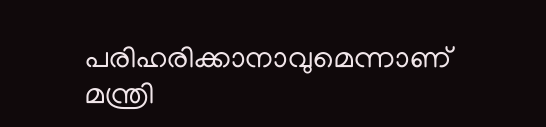പരിഹരിക്കാനാവുമെന്നാണ് മന്ത്രി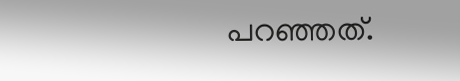പറഞ്ഞത്.